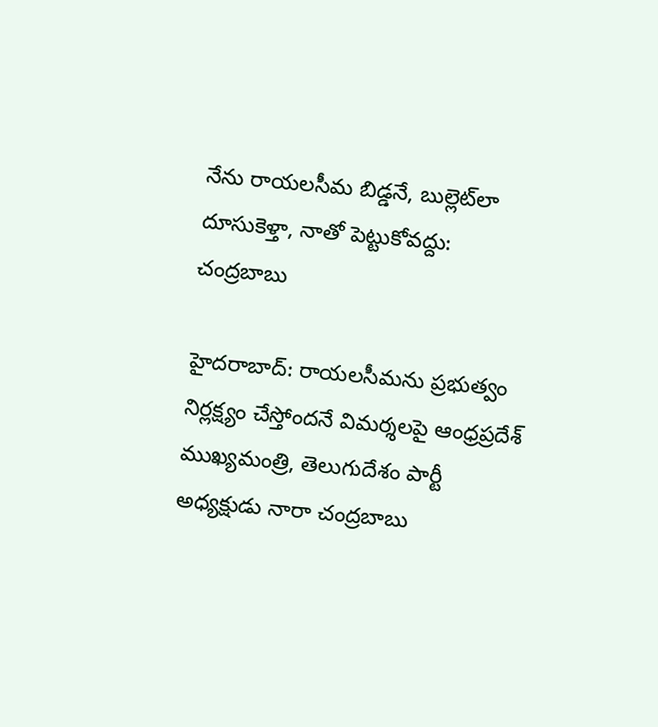నేను రాయలసీమ బిడ్డనే, బుల్లెట్‌లా దూసుకెళ్తా, నాతో పెట్టుకోవద్దు: చంద్రబాబు

హైదరాబాద్‌: రాయలసీమను ప్రభుత్వం నిర్లక్ష్యం చేస్తోందనే విమర్శలపై ఆంధ్రప్రదేశ్ ముఖ్యమంత్రి, తెలుగుదేశం పార్టీ అధ్యక్షుడు నారా చంద్రబాబు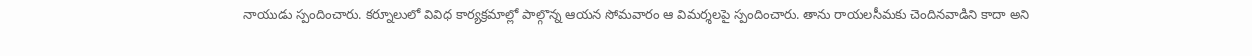నాయుడు స్పందించారు. కర్నూలులో వివిధ కార్యక్రమాల్లో పాల్గొన్న ఆయన సోమవారం ఆ విమర్శలపై స్పందించారు. తాను రాయలసీమకు చెందినవాడిని కాదా అని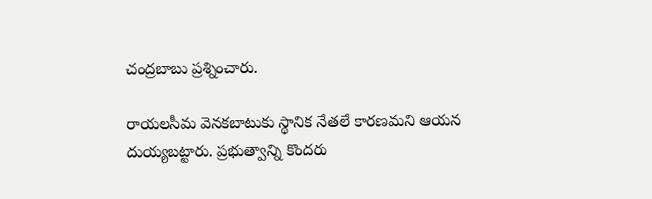చంద్రబాబు ప్రశ్నించారు.

రాయలసీమ వెనకబాటుకు స్థానిక నేతలే కారణమని ఆయన దుయ్యబట్టారు. ప్రభుత్వాన్ని కొందరు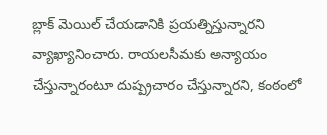బ్లాక్ మెయిల్ చేయడానికి ప్రయత్నిస్తున్నారని వ్యాఖ్యానించారు. రాయలసీమకు అన్యాయం చేస్తున్నారంటూ దుష్ప్రచారం చేస్తున్నారని, కంఠంలో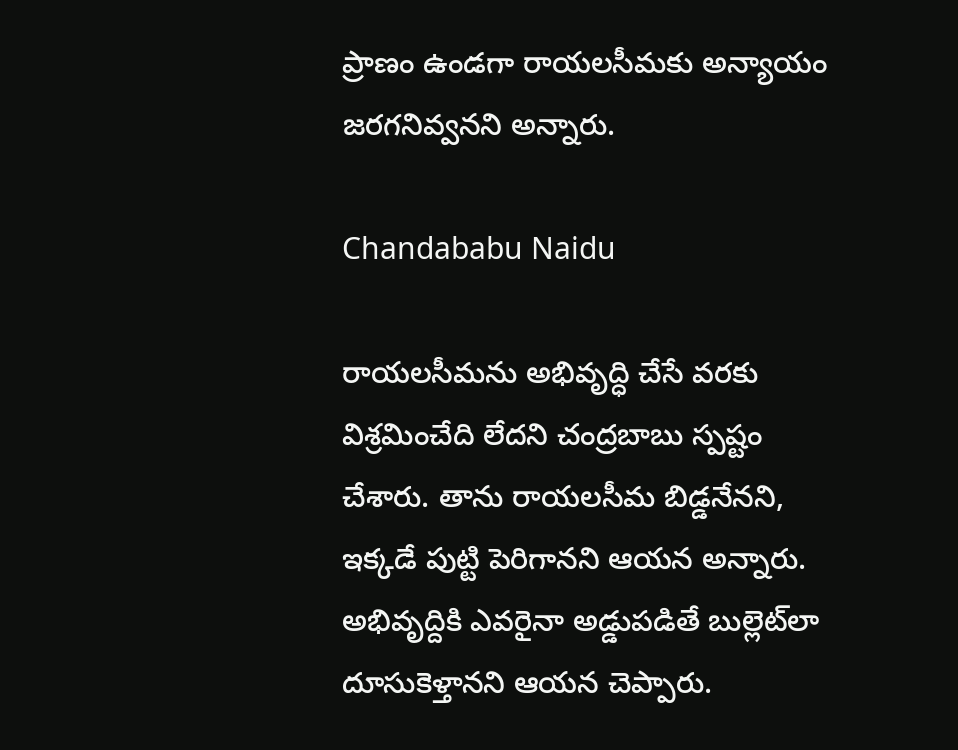ప్రాణం ఉండగా రాయలసీమకు అన్యాయం జరగనివ్వనని అన్నారు.

Chandababu Naidu

రాయలసీమను అభివృద్ధి చేసే వరకు విశ్రమించేది లేదని చంద్రబాబు స్పష్టం చేశారు. తాను రాయలసీమ బిడ్డనేనని, ఇక్కడే పుట్టి పెరిగానని ఆయన అన్నారు. అభివృద్దికి ఎవరైనా అడ్డుపడితే బుల్లెట్‌లా దూసుకెళ్తానని ఆయన చెప్పారు.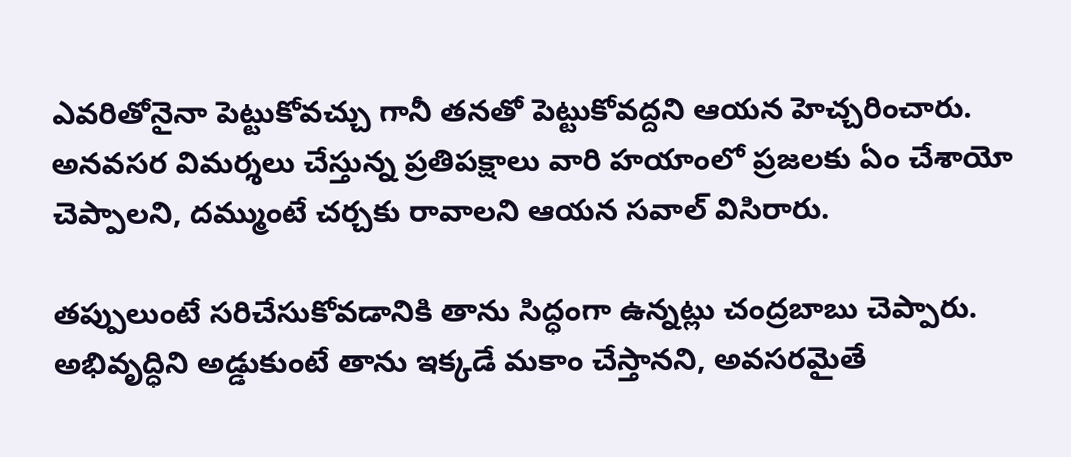ఎవరితోనైనా పెట్టుకోవచ్చు గానీ తనతో పెట్టుకోవద్దని ఆయన హెచ్చరించారు. అనవసర విమర్శలు చేస్తున్న ప్రతిపక్షాలు వారి హయాంలో ప్రజలకు ఏం చేశాయో చెప్పాలని, దమ్ముంటే చర్చకు రావాలని ఆయన సవాల్ విసిరారు.

తప్పులుంటే సరిచేసుకోవడానికి తాను సిద్ధంగా ఉన్నట్లు చంద్రబాబు చెప్పారు. అభివృద్ధిని అడ్డుకుంటే తాను ఇక్కడే మకాం చేస్తానని, అవసరమైతే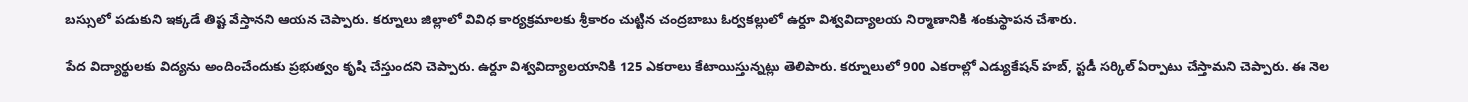బస్సులో పడుకుని ఇక్కడే తిష్ట వేస్తానని ఆయన చెప్పారు. కర్నూలు జిల్లాలో వివిధ కార్యక్రమాలకు శ్రీకారం చుట్టిన చంద్రబాబు ఓర్వకల్లులో ఉర్దూ విశ్వవిద్యాలయ నిర్మాణానికి శంకుస్థాపన చేశారు.

పేద విద్యార్థులకు విద్యను అందించేందుకు ప్రభుత్వం కృషి చేస్తుందని చెప్పారు. ఉర్దూ విశ్వవిద్యాలయానికి 125 ఎకరాలు కేటాయిస్తున్నట్లు తెలిపారు. కర్నూలులో 900 ఎకరాల్లో ఎడ్యుకేషన్ హబ్, స్టడీ సర్కిల్ ఏర్పాటు చేస్తామని చెప్పారు. ఈ నెల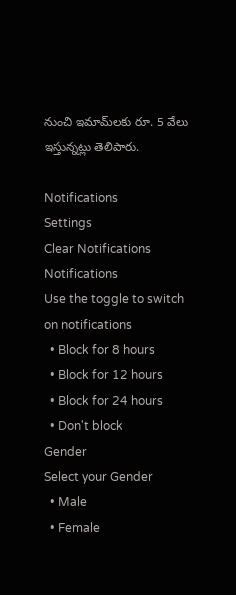నుంచి ఇమామ్‌లకు రూ. 5 వేలు ఇస్తున్నట్లు తెలిపారు.

Notifications
Settings
Clear Notifications
Notifications
Use the toggle to switch on notifications
  • Block for 8 hours
  • Block for 12 hours
  • Block for 24 hours
  • Don't block
Gender
Select your Gender
  • Male
  • Female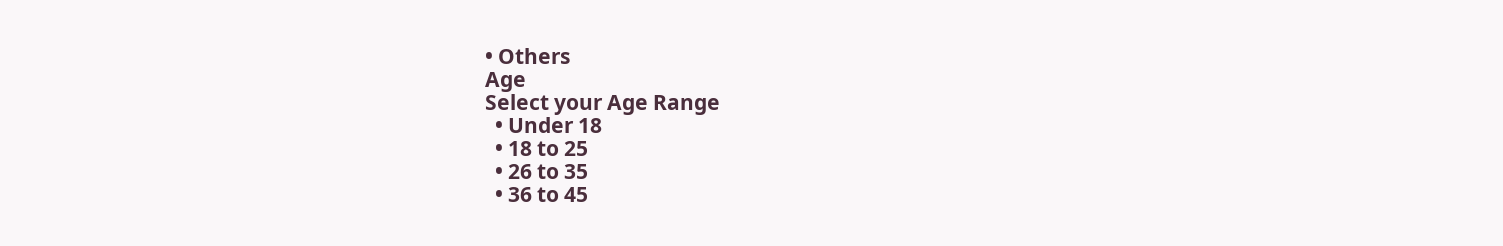• Others
Age
Select your Age Range
  • Under 18
  • 18 to 25
  • 26 to 35
  • 36 to 45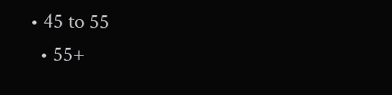• 45 to 55
  • 55+